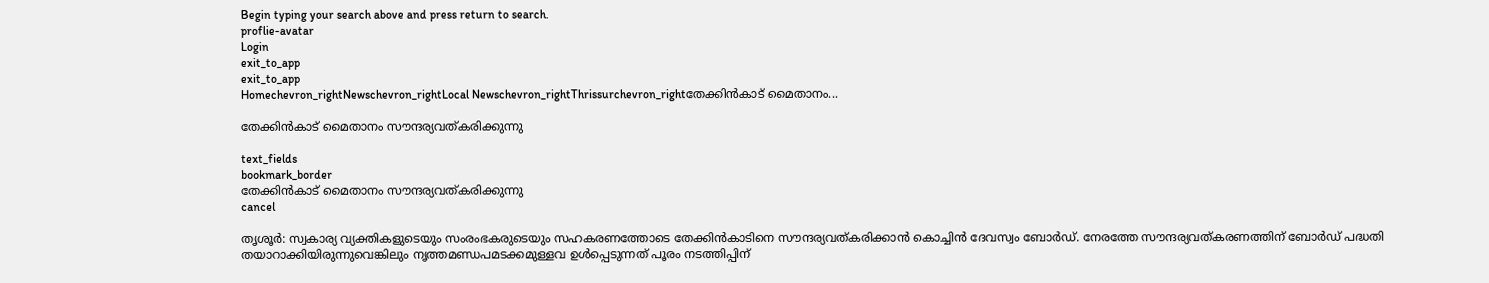Begin typing your search above and press return to search.
proflie-avatar
Login
exit_to_app
exit_to_app
Homechevron_rightNewschevron_rightLocal Newschevron_rightThrissurchevron_rightതേക്കിൻകാട് മൈതാനം...

തേക്കിൻകാട് മൈതാനം സൗന്ദര്യവത്കരിക്കുന്നു

text_fields
bookmark_border
തേക്കിൻകാട് മൈതാനം സൗന്ദര്യവത്കരിക്കുന്നു
cancel

തൃശൂർ: സ്വകാര്യ വ്യക്തികളുടെയും സംരംഭകരുടെയും സഹകരണത്തോടെ തേക്കിൻകാടിനെ സൗന്ദര്യവത്കരിക്കാൻ കൊച്ചിൻ ദേവസ്വം ബോർഡ്. നേരത്തേ സൗന്ദര്യവത്കരണത്തിന് ബോർഡ് പദ്ധതി തയാറാക്കിയിരുന്നുവെങ്കിലും നൃത്തമണ്ഡപമടക്കമുള്ളവ ഉൾപ്പെടുന്നത് പൂരം നടത്തിപ്പിന്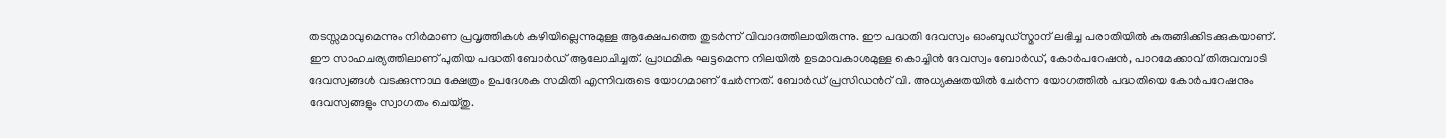തടസ്സമാവുമെന്നും നിർമാണ പ്രവൃത്തികൾ കഴിയില്ലെന്നുമുള്ള ആക്ഷേപത്തെ തുടർന്ന് വിവാദത്തിലായിരുന്നു. ഈ പദ്ധതി ദേവസ്വം ഓംബുഡ്സ്മാന് ലഭിച്ച പരാതിയിൽ കുരുങ്ങിക്കിടക്കുകയാണ്. ഈ സാഹചര്യത്തിലാണ് പുതിയ പദ്ധതി ബോർഡ് ആലോചിച്ചത്. പ്രാഥമിക ഘട്ടമെന്ന നിലയിൽ ഉടമാവകാശമുള്ള കൊച്ചിൻ ദേവസ്വം ബോർഡ്, കോർപറേഷൻ, പാറമേക്കാവ് തിരുവമ്പാടി ദേവസ്വങ്ങൾ വടക്കുന്നാഥ ക്ഷേത്രം ഉപദേശക സമിതി എന്നിവരുടെ യോഗമാണ് ചേർന്നത്. ബോർഡ് പ്രസിഡൻറ് വി. അധ്യക്ഷതയിൽ ചേർന്ന യോഗത്തിൽ പദ്ധതിയെ കോർപറേഷനും ദേവസ്വങ്ങളും സ്വാഗതം ചെയ്തു.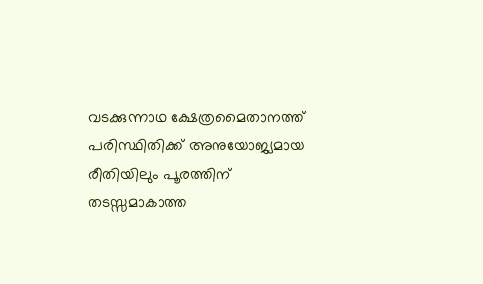വടക്കുന്നാഥ ക്ഷേത്രമൈതാനത്ത് പരിസ്ഥിതിക്ക് അനുയോജ്യമായ രീതിയിലും പൂരത്തിന് തടസ്സമാകാത്ത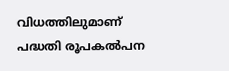വിധത്തിലുമാണ് പദ്ധതി രൂപകൽപന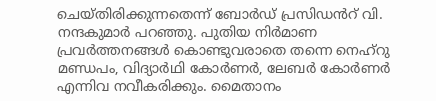ചെയ്തിരിക്കുന്നതെന്ന് ബോർഡ് പ്രസിഡൻറ് വി. നന്ദകുമാർ പറഞ്ഞു. പുതിയ നിർമാണ പ്രവർത്തനങ്ങൾ കൊണ്ടുവരാതെ തന്നെ നെഹ്റു മണ്ഡപം, വിദ്യാർഥി കോർണർ, ലേബർ കോർണർ എന്നിവ നവീകരിക്കും. മൈതാനം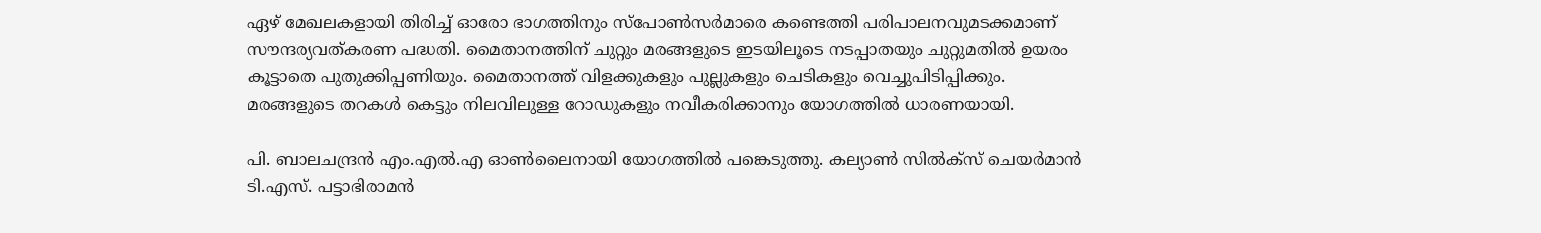ഏഴ് മേഖലകളായി തിരിച്ച് ഓരോ ഭാഗത്തിനും സ്പോൺസർമാരെ കണ്ടെത്തി പരിപാലനവുമടക്കമാണ് സൗന്ദര്യവത്കരണ പദ്ധതി. മൈതാനത്തിന് ചുറ്റും മരങ്ങളുടെ ഇടയിലൂടെ നടപ്പാതയും ചുറ്റുമതിൽ ഉയരം കൂട്ടാതെ പുതുക്കിപ്പണിയും. മൈതാനത്ത് വിളക്കുകളും പുല്ലുകളും ചെടികളും വെച്ചുപിടിപ്പിക്കും. മരങ്ങളുടെ തറകൾ കെട്ടും നിലവിലുള്ള റോഡുകളും നവീകരിക്കാനും യോഗത്തിൽ ധാരണയായി.

പി. ബാലചന്ദ്രൻ എം.എൽ.എ ഓൺലൈനായി യോഗത്തിൽ പങ്കെടുത്തു. കല്യാൺ സിൽക്സ് ചെയർമാൻ ടി.എസ്. പട്ടാഭിരാമൻ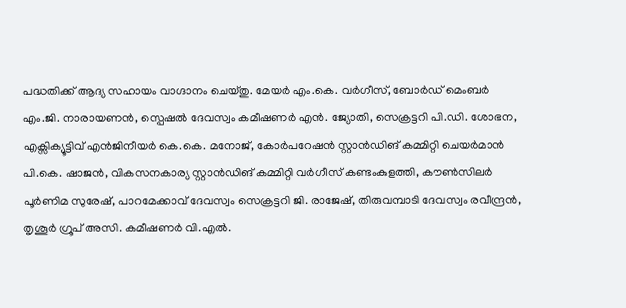പദ്ധതിക്ക് ആദ്യ സഹായം വാഗ്ദാനം ചെയ്തു. മേയർ എം.കെ. വർഗീസ്, ബോർഡ് മെംബർ എം.ജി. നാരാ‍യണൻ, സ്പെഷൽ ദേവസ്വം കമീഷണർ എൻ. ജ്യോതി, സെക്രട്ടറി പി.ഡി. ശോഭന, എക്സിക്യൂട്ടിവ് എൻജിനീയർ കെ.കെ. മനോജ്, കോർപറേഷൻ സ്റ്റാൻഡിങ് കമ്മിറ്റി ചെയർമാൻ പി.കെ. ഷാജൻ, വികസനകാര്യ സ്റ്റാൻഡിങ് കമ്മിറ്റി വർഗീസ് കണ്ടംകുളത്തി, കൗൺസിലർ പൂർണിമ സുരേഷ്, പാറമേക്കാവ് ദേവസ്വം സെക്രട്ടറി ജി. രാജേഷ്, തിരുവമ്പാടി ദേവസ്വം രവീന്ദ്രൻ, തൃശൂർ ഗ്രൂപ് അസി. കമീഷണർ വി.എൽ.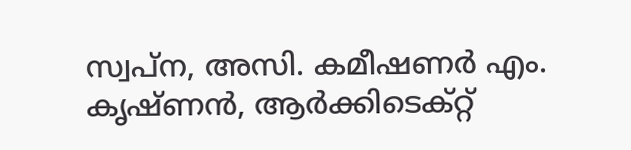സ്വപ്ന, അസി. കമീഷണർ എം. കൃഷ്ണൻ, ആർക്കിടെക്റ്റ്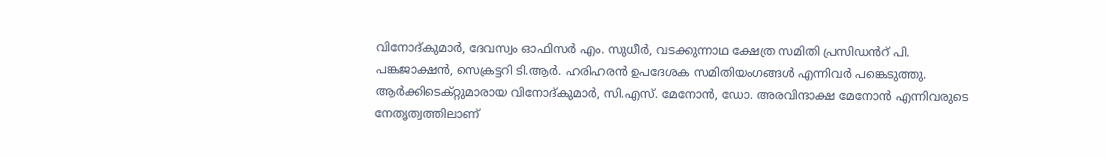വിനോദ്കുമാർ, ദേവസ്വം ഓഫിസർ എം. സുധീർ, വടക്കുന്നാഥ ക്ഷേത്ര സമിതി പ്രസിഡൻറ് പി. പങ്കജാക്ഷൻ, സെക്രട്ടറി ടി.ആർ. ഹരിഹരൻ ഉപദേശക സമിതിയംഗങ്ങൾ എന്നിവർ പങ്കെടുത്തു. ആർക്കിടെക്റ്റുമാരായ വിനോദ്കുമാർ, സി.എസ്. മേനോൻ, ഡോ. അരവിന്ദാക്ഷ മേനോൻ എന്നിവരുടെ നേതൃത്വത്തിലാണ്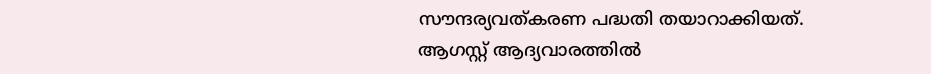സൗന്ദര്യവത്കരണ പദ്ധതി തയാറാക്കിയത്. ആഗസ്റ്റ് ആദ്യവാരത്തിൽ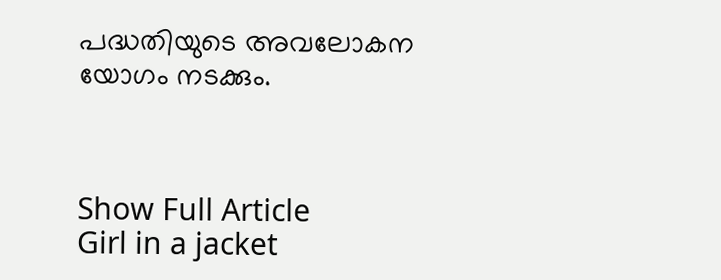പദ്ധതിയുടെ അവലോകന യോഗം നടക്കും.



Show Full Article
Girl in a jacket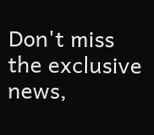Don't miss the exclusive news,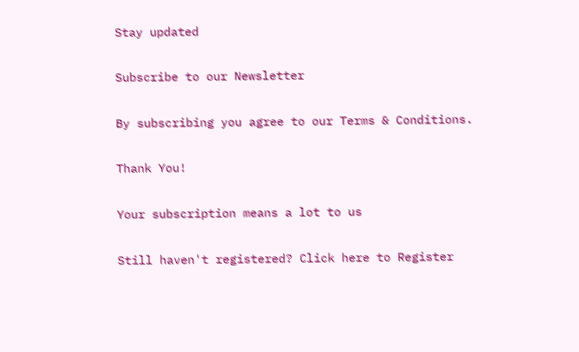Stay updated

Subscribe to our Newsletter

By subscribing you agree to our Terms & Conditions.

Thank You!

Your subscription means a lot to us

Still haven't registered? Click here to Register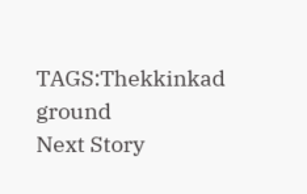TAGS:Thekkinkad ground
Next Story